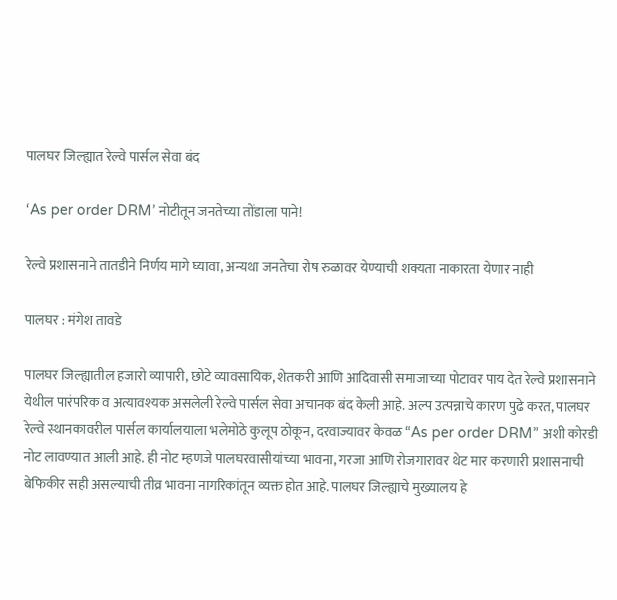पालघर जिल्ह्यात रेल्वे पार्सल सेवा बंद

‘As per order DRM’ नोटीतून जनतेच्या तोंडाला पाने!

रेल्वे प्रशासनाने तातडीने निर्णय मागे घ्यावा, अन्यथा जनतेचा रोष रुळावर येण्याची शक्यता नाकारता येणार नाही

पालघर : मंगेश तावडे

पालघर जिल्ह्यातील हजारो व्यापारी, छोटे व्यावसायिक, शेतकरी आणि आदिवासी समाजाच्या पोटावर पाय देत रेल्वे प्रशासनाने येथील पारंपरिक व अत्यावश्यक असलेली रेल्वे पार्सल सेवा अचानक बंद केली आहे. अल्प उत्पन्नाचे कारण पुढे करत, पालघर रेल्वे स्थानकावरील पार्सल कार्यालयाला भलेमोठे कुलूप ठोकून, दरवाज्यावर केवळ “As per order DRM” अशी कोरडी नोट लावण्यात आली आहे. ही नोट म्हणजे पालघरवासीयांच्या भावना, गरजा आणि रोजगारावर थेट मार करणारी प्रशासनाची बेफिकीर सही असल्याची तीव्र भावना नागरिकांतून व्यक्त होत आहे. पालघर जिल्ह्याचे मुख्यालय हे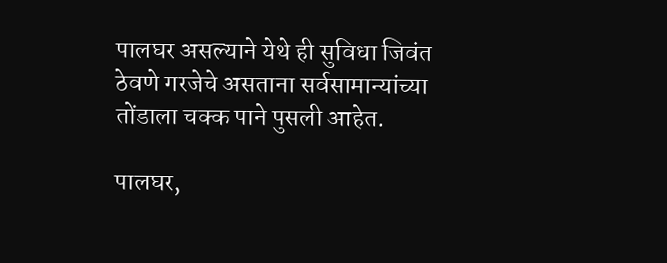पालघर असल्याने येथे ही सुविधा जिवंत ठेवणे गरजेचे असताना सर्वसामान्यांच्या तोंडाला चक्क पाने पुसली आहेत.

पालघर,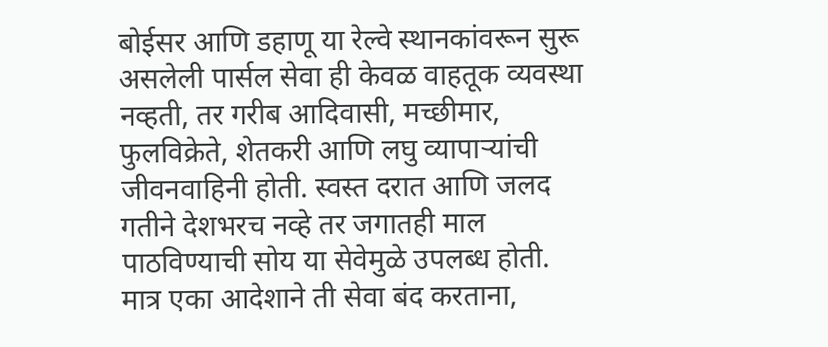बोईसर आणि डहाणू या रेल्वे स्थानकांवरून सुरू असलेली पार्सल सेवा ही केवळ वाहतूक व्यवस्था नव्हती, तर गरीब आदिवासी, मच्छीमार, फुलविक्रेते, शेतकरी आणि लघु व्यापाऱ्यांची जीवनवाहिनी होती. स्वस्त दरात आणि जलद गतीने देशभरच नव्हे तर जगातही माल पाठविण्याची सोय या सेवेमुळे उपलब्ध होती. मात्र एका आदेशाने ती सेवा बंद करताना,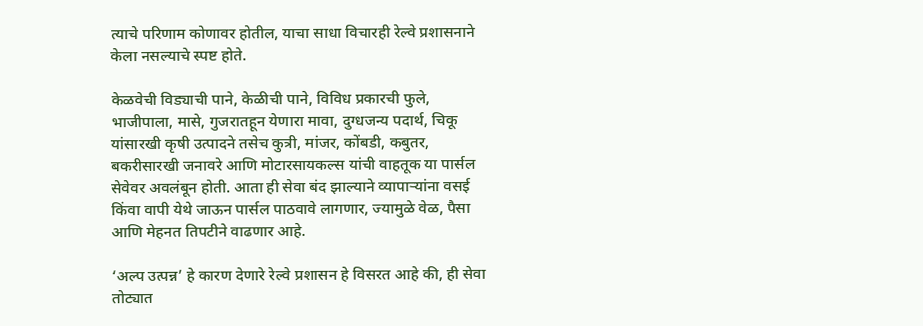त्याचे परिणाम कोणावर होतील, याचा साधा विचारही रेल्वे प्रशासनाने केला नसल्याचे स्पष्ट होते.

केळवेची विड्याची पाने, केळीची पाने, विविध प्रकारची फुले, भाजीपाला, मासे, गुजरातहून येणारा मावा, दुग्धजन्य पदार्थ, चिकू यांसारखी कृषी उत्पादने तसेच कुत्री, मांजर, कोंबडी, कबुतर, बकरीसारखी जनावरे आणि मोटारसायकल्स यांची वाहतूक या पार्सल सेवेवर अवलंबून होती. आता ही सेवा बंद झाल्याने व्यापाऱ्यांना वसई किंवा वापी येथे जाऊन पार्सल पाठवावे लागणार, ज्यामुळे वेळ, पैसा आणि मेहनत तिपटीने वाढणार आहे.

‘अल्प उत्पन्न’ हे कारण देणारे रेल्वे प्रशासन हे विसरत आहे की, ही सेवा तोट्यात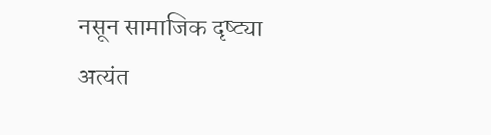नसून सामाजिक दृष्ट्या अत्यंत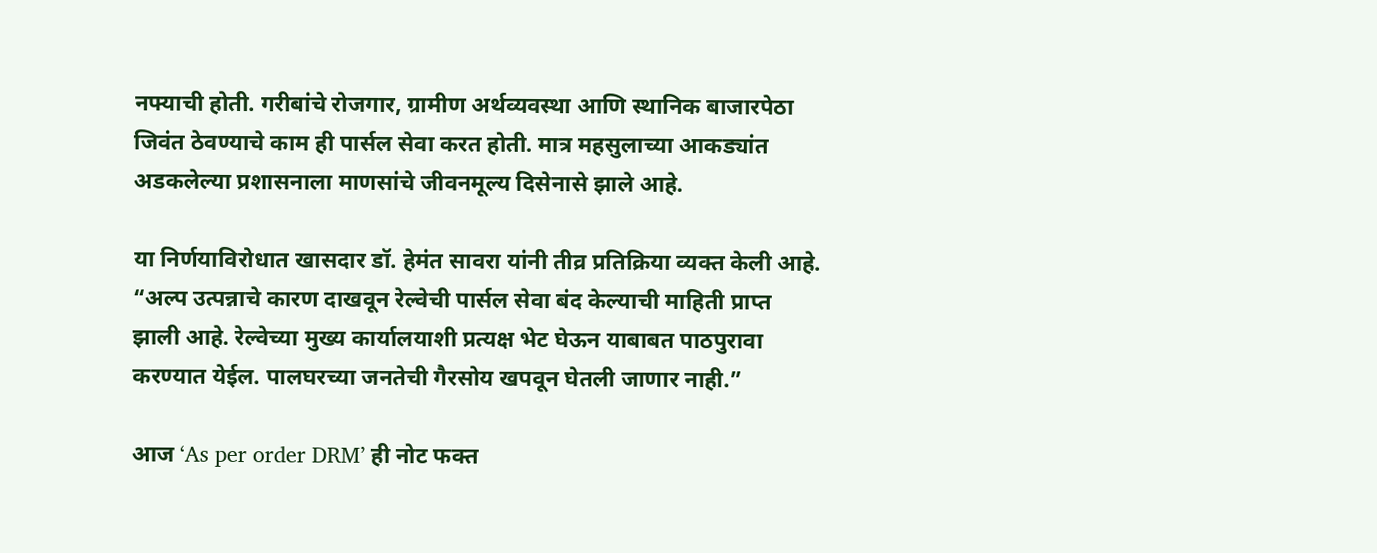नफ्याची होती. गरीबांचे रोजगार, ग्रामीण अर्थव्यवस्था आणि स्थानिक बाजारपेठा जिवंत ठेवण्याचे काम ही पार्सल सेवा करत होती. मात्र महसुलाच्या आकड्यांत अडकलेल्या प्रशासनाला माणसांचे जीवनमूल्य दिसेनासे झाले आहे.

या निर्णयाविरोधात खासदार डॉ. हेमंत सावरा यांनी तीव्र प्रतिक्रिया व्यक्त केली आहे. “अल्प उत्पन्नाचे कारण दाखवून रेल्वेची पार्सल सेवा बंद केल्याची माहिती प्राप्त झाली आहे. रेल्वेच्या मुख्य कार्यालयाशी प्रत्यक्ष भेट घेऊन याबाबत पाठपुरावा करण्यात येईल. पालघरच्या जनतेची गैरसोय खपवून घेतली जाणार नाही.”

आज ‘As per order DRM’ ही नोट फक्त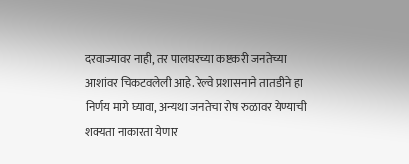दरवाज्यावर नाही, तर पालघरच्या कष्टकरी जनतेच्या आशांवर चिकटवलेली आहे. रेल्वे प्रशासनाने तातडीने हा निर्णय मागे घ्यावा, अन्यथा जनतेचा रोष रुळावर येण्याची शक्यता नाकारता येणार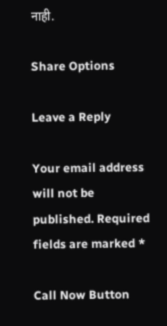नाही.

Share Options

Leave a Reply

Your email address will not be published. Required fields are marked *

Call Now Button